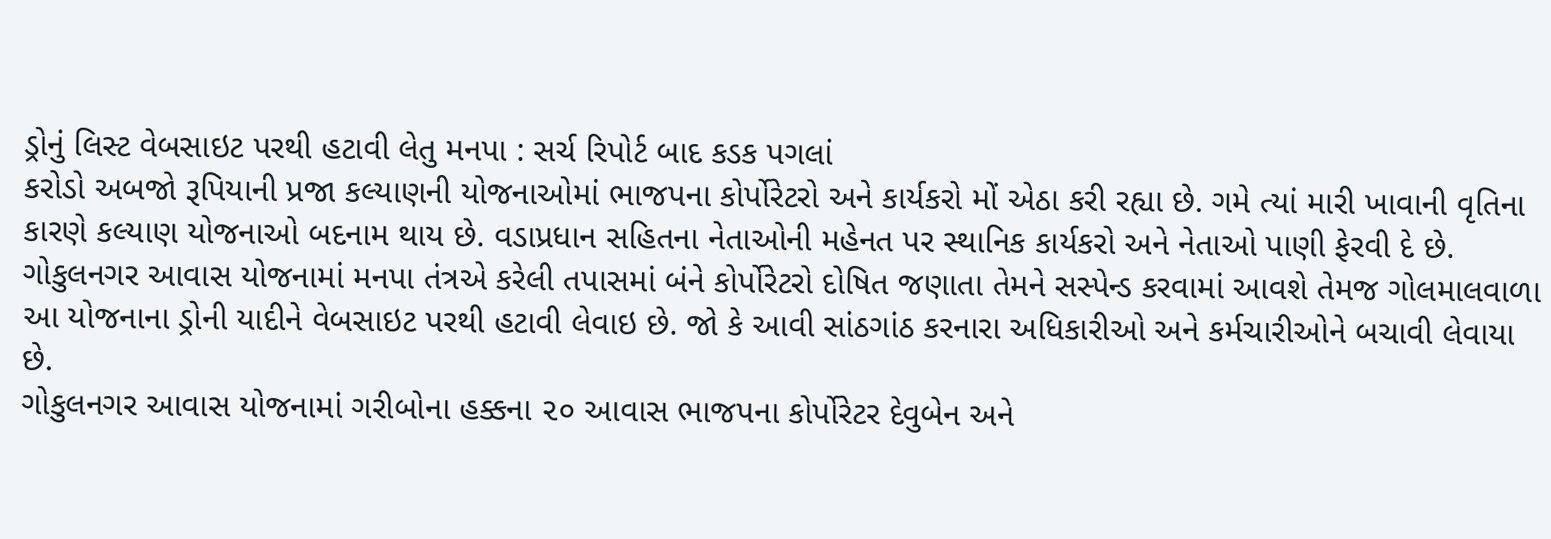ડ્રોનું લિસ્ટ વેબસાઇટ પરથી હટાવી લેતુ મનપા : સર્ચ રિપોર્ટ બાદ કડક પગલાં
કરોડો અબજો રૂપિયાની પ્રજા કલ્યાણની યોજનાઓમાં ભાજપના કોર્પોરેટરો અને કાર્યકરો મોં એઠા કરી રહ્યા છે. ગમે ત્યાં મારી ખાવાની વૃતિના કારણે કલ્યાણ યોજનાઓ બદનામ થાય છે. વડાપ્રધાન સહિતના નેતાઓની મહેનત પર સ્થાનિક કાર્યકરો અને નેતાઓ પાણી ફેરવી દે છે. ગોકુલનગર આવાસ યોજનામાં મનપા તંત્રએ કરેલી તપાસમાં બંને કોર્પોરેટરો દોષિત જણાતા તેમને સસ્પેન્ડ કરવામાં આવશે તેમજ ગોલમાલવાળા આ યોજનાના ડ્રોની યાદીને વેબસાઇટ પરથી હટાવી લેવાઇ છે. જો કે આવી સાંઠગાંઠ કરનારા અધિકારીઓ અને કર્મચારીઓને બચાવી લેવાયા છે.
ગોકુલનગર આવાસ યોજનામાં ગરીબોના હક્કના ૨૦ આવાસ ભાજપના કોર્પોરેટર દેવુબેન અને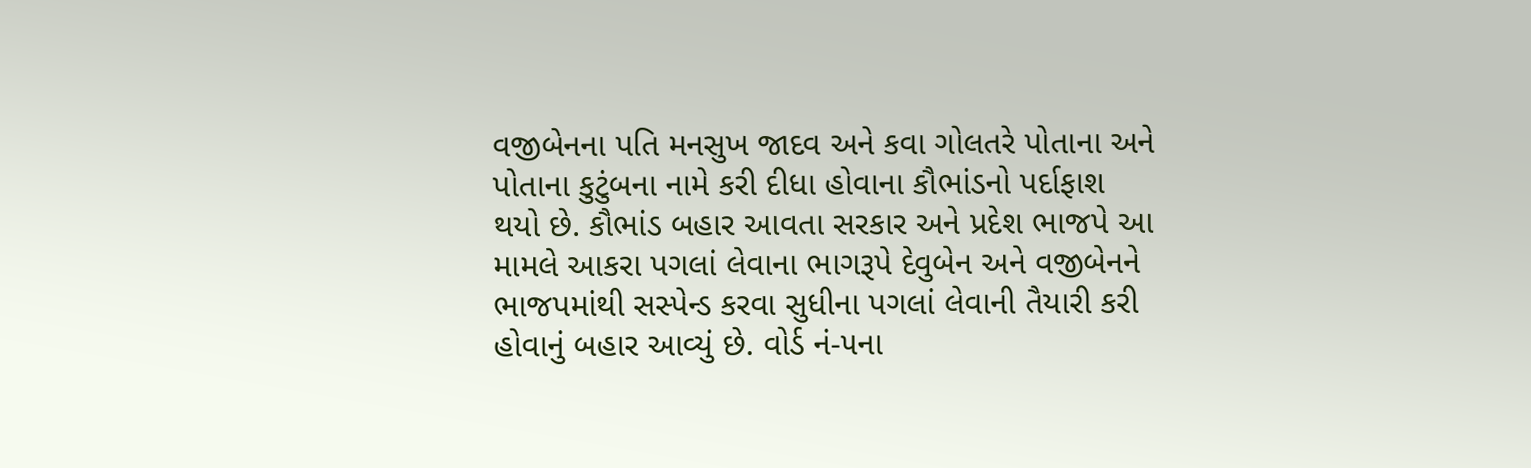વજીબેનના પતિ મનસુખ જાદવ અને કવા ગોલતરે પોતાના અને પોતાના કુટુંબના નામે કરી દીધા હોવાના કૌભાંડનો પર્દાફાશ થયો છે. કૌભાંડ બહાર આવતા સરકાર અને પ્રદેશ ભાજપે આ મામલે આકરા પગલાં લેવાના ભાગરૂપે દેવુબેન અને વજીબેનને ભાજપમાંથી સસ્પેન્ડ કરવા સુધીના પગલાં લેવાની તૈયારી કરી હોવાનું બહાર આવ્યું છે. વોર્ડ નં-૫ના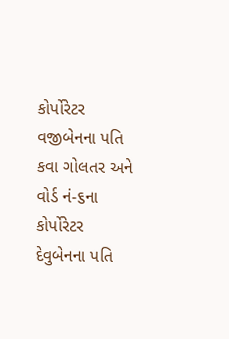કોર્પોરેટર વજીબેનના પતિ કવા ગોલતર અને વોર્ડ નં-૬ના કોર્પોરેટર દેવુબેનના પતિ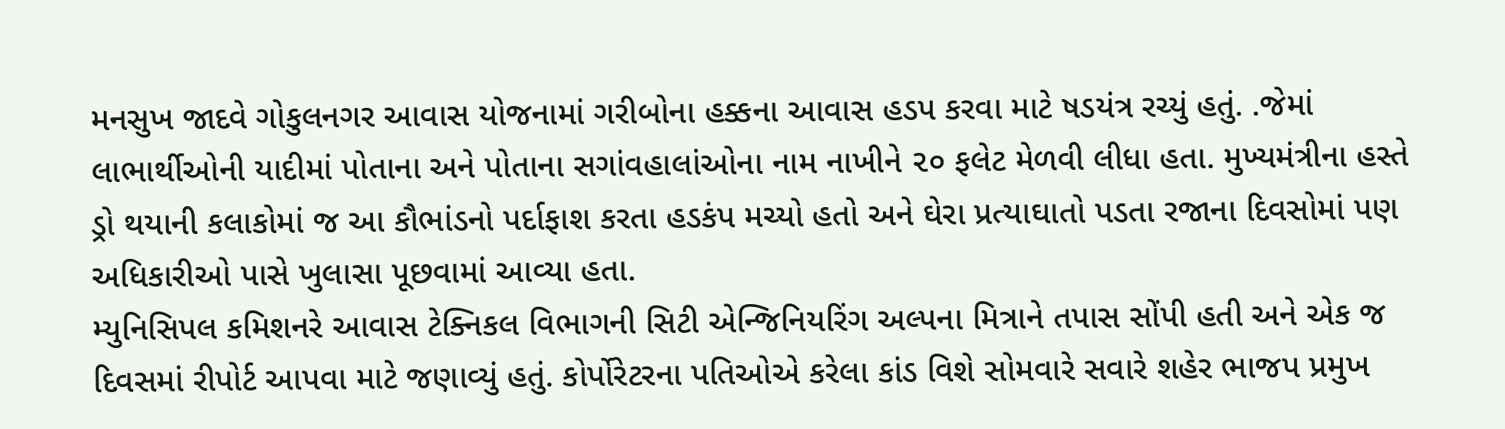મનસુખ જાદવે ગોકુલનગર આવાસ યોજનામાં ગરીબોના હક્કના આવાસ હડપ કરવા માટે ષડયંત્ર રચ્યું હતું. .જેમાં લાભાર્થીઓની યાદીમાં પોતાના અને પોતાના સગાંવહાલાંઓના નામ નાખીને ૨૦ ફલેટ મેળવી લીધા હતા. મુખ્યમંત્રીના હસ્તે ડ્રો થયાની કલાકોમાં જ આ કૌભાંડનો પર્દાફાશ કરતા હડકંપ મચ્યો હતો અને ઘેરા પ્રત્યાઘાતો પડતા રજાના દિવસોમાં પણ અધિકારીઓ પાસે ખુલાસા પૂછવામાં આવ્યા હતા.
મ્યુનિસિપલ કમિશનરે આવાસ ટેક્નિકલ વિભાગની સિટી એન્જિનિયરિંગ અલ્પના મિત્રાને તપાસ સોંપી હતી અને એક જ દિવસમાં રીપોર્ટ આપવા માટે જણાવ્યું હતું. કોર્પોરેટરના પતિઓએ કરેલા કાંડ વિશે સોમવારે સવારે શહેર ભાજપ પ્રમુખ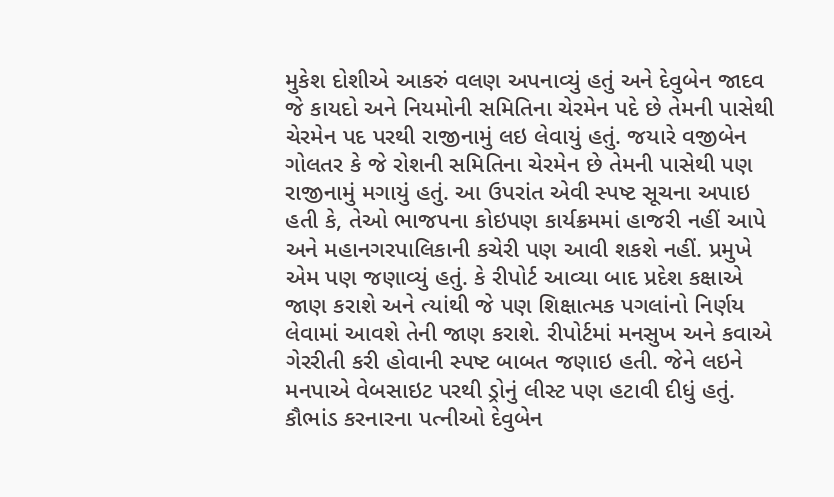મુકેશ દોશીએ આકરું વલણ અપનાવ્યું હતું અને દેવુબેન જાદવ જે કાયદો અને નિયમોની સમિતિના ચેરમેન પદે છે તેમની પાસેથી ચેરમેન પદ પરથી રાજીનામું લઇ લેવાયું હતું. જયારે વજીબેન ગોલતર કે જે રોશની સમિતિના ચેરમેન છે તેમની પાસેથી પણ રાજીનામું મગાયું હતું. આ ઉપરાંત એવી સ્પષ્ટ સૂચના અપાઇ હતી કે, તેઓ ભાજપના કોઇપણ કાર્યક્રમમાં હાજરી નહીં આપે અને મહાનગરપાલિકાની કચેરી પણ આવી શકશે નહીં. પ્રમુખે એમ પણ જણાવ્યું હતું. કે રીપોર્ટ આવ્યા બાદ પ્રદેશ કક્ષાએ જાણ કરાશે અને ત્યાંથી જે પણ શિક્ષાત્મક પગલાંનો નિર્ણય લેવામાં આવશે તેની જાણ કરાશે. રીપોર્ટમાં મનસુખ અને કવાએ ગેરરીતી કરી હોવાની સ્પષ્ટ બાબત જણાઇ હતી. જેને લઇને મનપાએ વેબસાઇટ પરથી ડ્રોનું લીસ્ટ પણ હટાવી દીધું હતું.
કૌભાંડ કરનારના પત્નીઓ દેવુબેન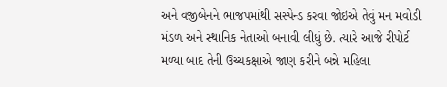અને વજીબેનને ભાજપમાંથી સસ્પેન્ડ કરવા જોઇએ તેવું મન મવોડી મંડળ અને સ્થાનિક નેતાઓ બનાવી લીધું છે. ત્યારે આજે રીપોર્ટ મળ્યા બાદ તેની ઉચ્ચકક્ષાએ જાણ કરીને બન્ને મહિલા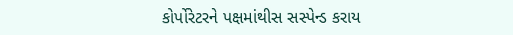કોર્પોરેટરને પક્ષમાંથીસ સસ્પેન્ડ કરાય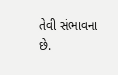તેવી સંભાવના છે.